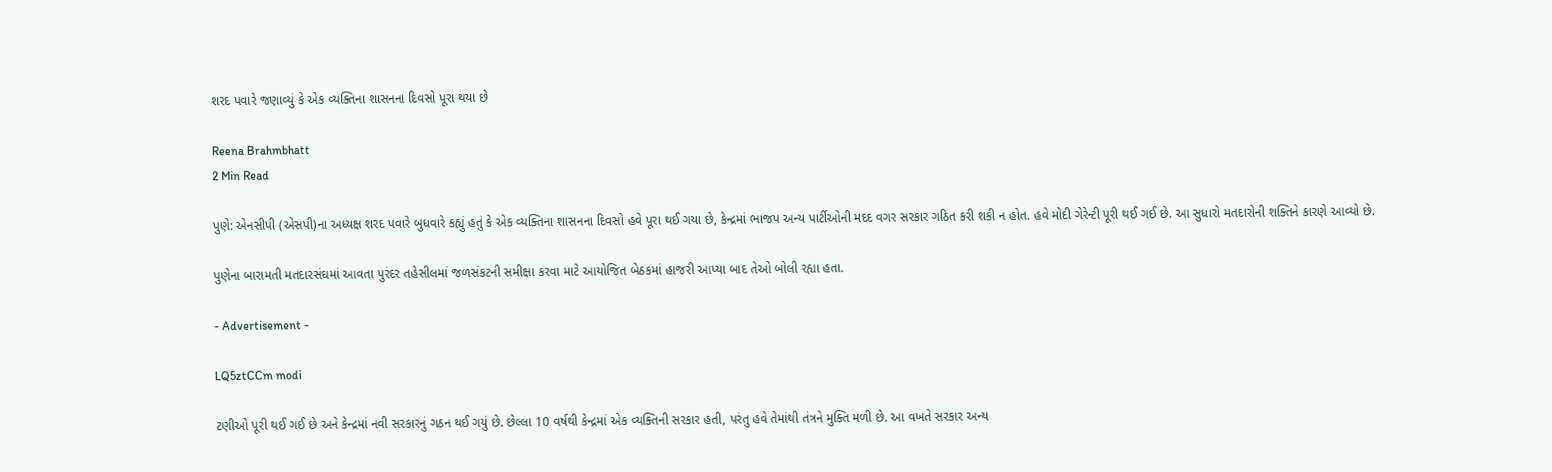શરદ પવારે જણાવ્યું કે એક વ્યક્તિના શાસનના દિવસો પૂરા થયા છે

Reena Brahmbhatt
2 Min Read

પુણે: એનસીપી (એસપી)ના અધ્યક્ષ શરદ પવારે બુધવારે કહ્યું હતું કે એક વ્યક્તિના શાસનના દિવસો હવે પૂરા થઈ ગયા છે, કેન્દ્રમાં ભાજપ અન્ય પાર્ટીઓની મદદ વગર સરકાર ગઠિત કરી શકી ન હોત. હવે મોદી ગેરેન્ટી પૂરી થઈ ગઈ છે. આ સુધારો મતદારોની શક્તિને કારણે આવ્યો છે.

પુણેના બારામતી મતદારસંઘમાં આવતા પુરંદર તહેસીલમાં જળસંકટની સમીક્ષા કરવા માટે આયોજિત બેઠકમાં હાજરી આપ્યા બાદ તેઓ બોલી રહ્યા હતા.

- Advertisement -

LQ5ztCCm modi

ટણીઓ પૂરી થઈ ગઈ છે અને કેન્દ્રમાં નવી સરકારનું ગઠન થઈ ગયું છે. છેલ્લા 10 વર્ષથી કેન્દ્રમાં એક વ્યક્તિની સરકાર હતી, પરંતુ હવે તેમાંથી તંત્રને મુક્તિ મળી છે. આ વખતે સરકાર અન્ય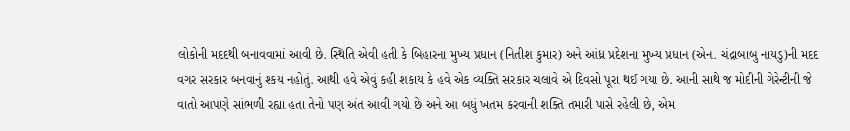લોકોની મદદથી બનાવવામાં આવી છે. સ્થિતિ એવી હતી કે બિહારના મુખ્ય પ્રધાન (નિતીશ કુમાર) અને આંધ્ર પ્રદેશના મુખ્ય પ્રધાન (એન. ચંદ્રાબાબુ નાયડુ)ની મદદ વગર સરકાર બનવાનું શ્કય નહોતું. આથી હવે એવું કહી શકાય કે હવે એક વ્યક્તિ સરકાર ચલાવે એ દિવસો પૂરા થઈ ગયા છે. આની સાથે જ મોદીની ગેરેન્ટીની જે વાતો આપણે સાંભળી રહ્યા હતા તેનો પણ અંત આવી ગયો છે અને આ બધું ખતમ કરવાની શક્તિ તમારી પાસે રહેલી છે, એમ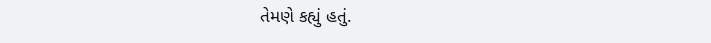તેમણે કહ્યું હતું.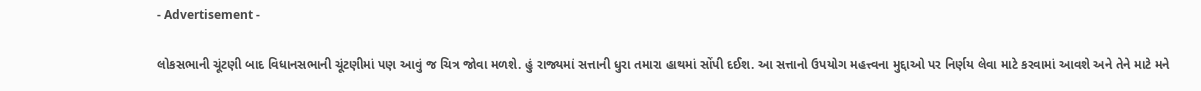- Advertisement -

લોકસભાની ચૂંટણી બાદ વિધાનસભાની ચૂંટણીમાં પણ આવું જ ચિત્ર જોવા મળશે. હું રાજ્યમાં સત્તાની ધુરા તમારા હાથમાં સોંપી દઈશ. આ સત્તાનો ઉપયોગ મહત્ત્વના મુદ્દાઓ પર નિર્ણય લેવા માટે કરવામાં આવશે અને તેને માટે મને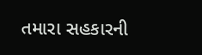તમારા સહકારની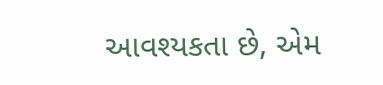આવશ્યકતા છે, એમ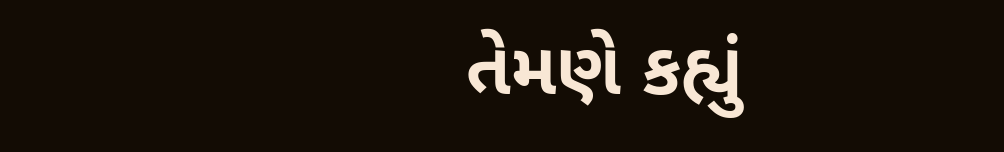તેમણે કહ્યું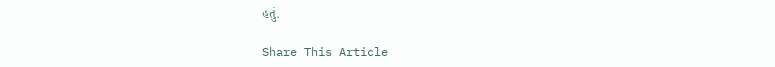હતું.

Share This Article